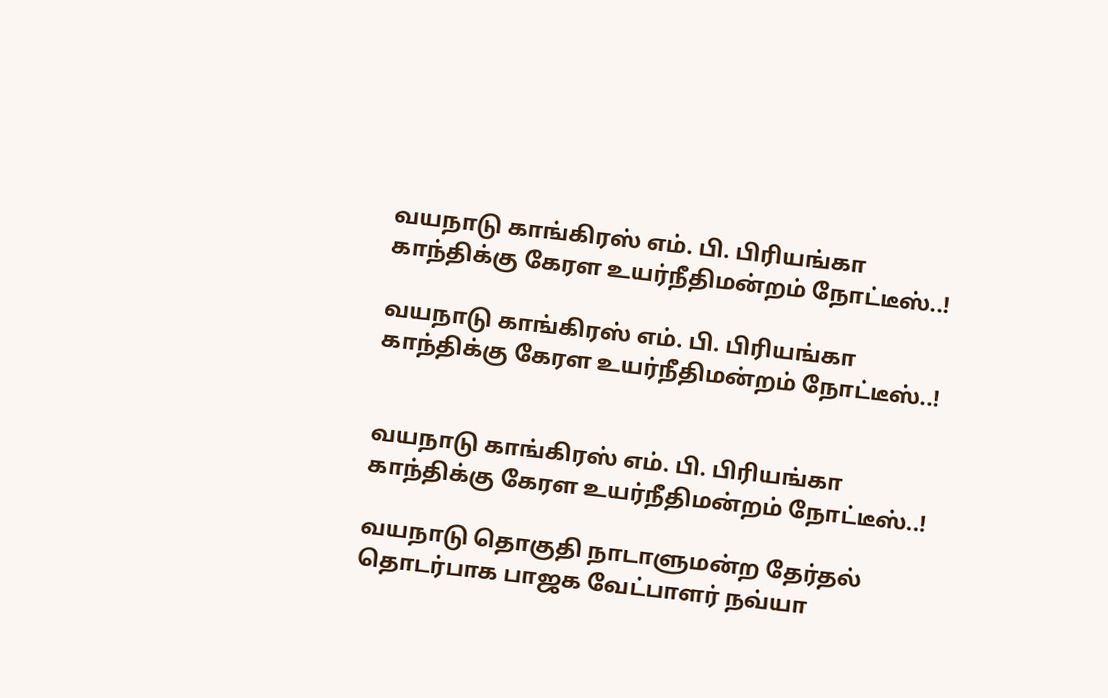வயநாடு காங்கிரஸ் எம். பி. பிரியங்கா காந்திக்கு கேரள உயர்நீதிமன்றம் நோட்டீஸ்..!

வயநாடு காங்கிரஸ் எம். பி. பிரியங்கா காந்திக்கு கேரள உயர்நீதிமன்றம் நோட்டீஸ்..!


வயநாடு காங்கிரஸ் எம். பி. பிரியங்கா காந்திக்கு கேரள உயர்நீதிமன்றம் நோட்டீஸ்..!

வயநாடு தொகுதி நாடாளுமன்ற தேர்தல் தொடர்பாக பாஜக வேட்பாளர் நவ்யா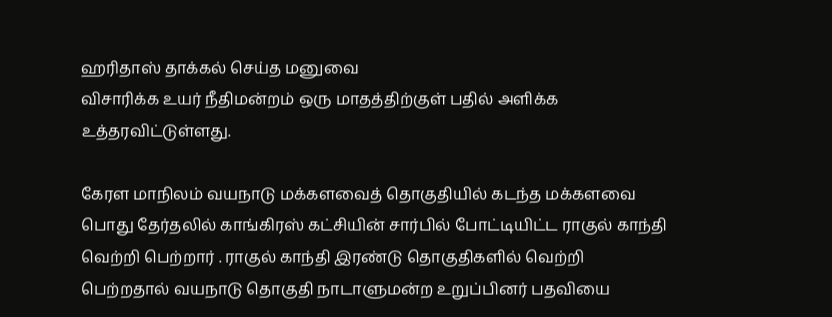ஹரிதாஸ் தாக்கல் செய்த மனுவை
விசாரிக்க உயர் நீதிமன்றம் ஒரு மாதத்திற்குள் பதில் அளிக்க உத்தரவிட்டுள்ளது.

கேரள மாநிலம் வயநாடு மக்களவைத் தொகுதியில் கடந்த மக்களவை பொது தேர்தலில் காங்கிரஸ் கட்சியின் சார்பில் போட்டியிட்ட ராகுல் காந்தி வெற்றி பெற்றார் . ராகுல் காந்தி இரண்டு தொகுதிகளில் வெற்றி பெற்றதால் வயநாடு தொகுதி நாடாளுமன்ற உறுப்பினர் பதவியை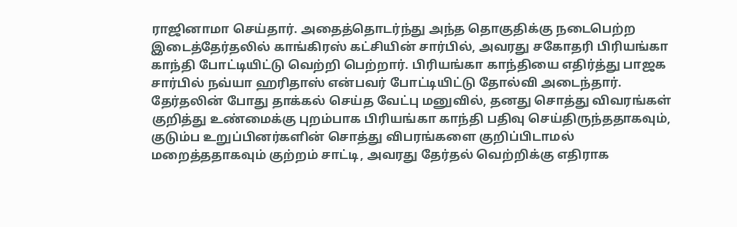ராஜினாமா செய்தார். அதைத்தொடர்ந்து அந்த தொகுதிக்கு நடைபெற்ற இடைத்தேர்தலில் காங்கிரஸ் கட்சியின் சார்பில், அவரது சகோதரி பிரியங்கா காந்தி போட்டியிட்டு வெற்றி பெற்றார். பிரியங்கா காந்தியை எதிர்த்து பாஜக சார்பில் நவ்யா ஹரிதாஸ் என்பவர் போட்டியிட்டு தோல்வி அடைந்தார். தேர்தலின் போது தாக்கல் செய்த வேட்பு மனுவில், தனது சொத்து விவரங்கள் குறித்து உண்மைக்கு புறம்பாக பிரியங்கா காந்தி பதிவு செய்திருந்ததாகவும், குடும்ப உறுப்பினர்களின் சொத்து விபரங்களை குறிப்பிடாமல் மறைத்ததாகவும் குற்றம் சாட்டி, அவரது தேர்தல் வெற்றிக்கு எதிராக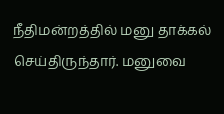நீதிமன்றத்தில் மனு தாக்கல் செய்திருந்தார். மனுவை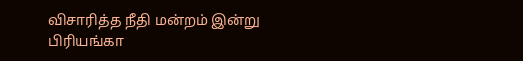விசாரித்த நீதி மன்றம் இன்று பிரியங்கா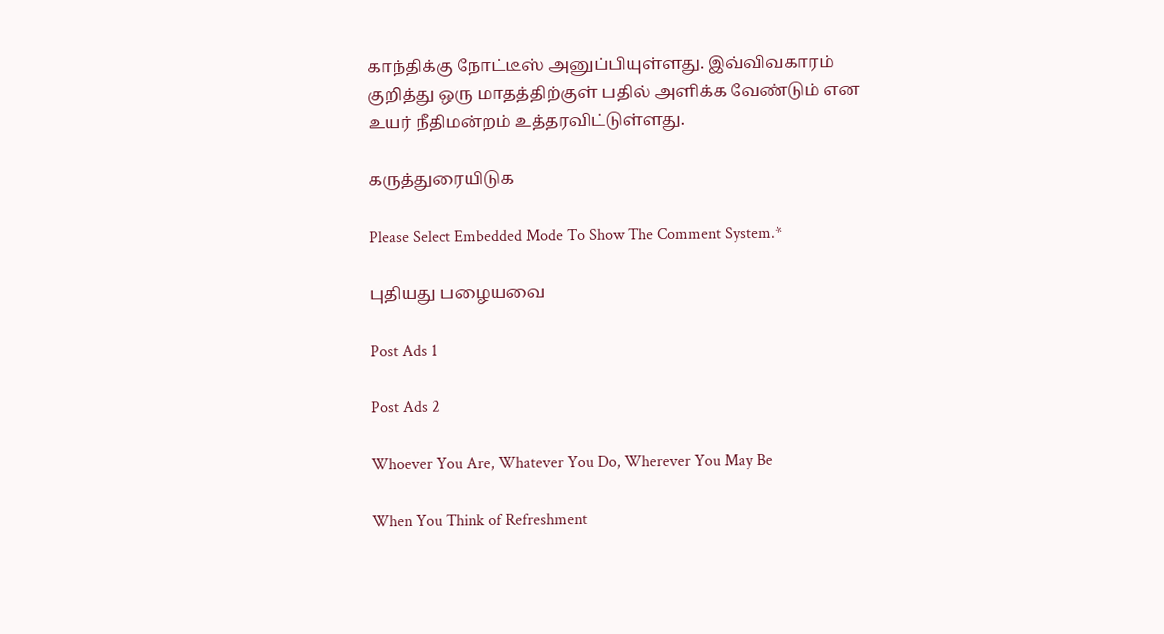காந்திக்கு நோட்டீஸ் அனுப்பியுள்ளது. இவ்விவகாரம் குறித்து ஒரு மாதத்திற்குள் பதில் அளிக்க வேண்டும் என உயர் நீதிமன்றம் உத்தரவிட்டுள்ளது.

கருத்துரையிடுக

Please Select Embedded Mode To Show The Comment System.*

புதியது பழையவை

Post Ads 1

Post Ads 2

Whoever You Are, Whatever You Do, Wherever You May Be

When You Think of Refreshment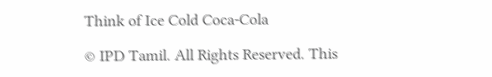Think of Ice Cold Coca-Cola

© IPD Tamil. All Rights Reserved. This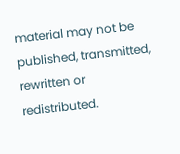material may not be published, transmitted, rewritten or redistributed.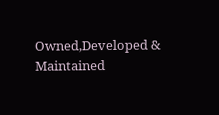Owned,Developed & Maintained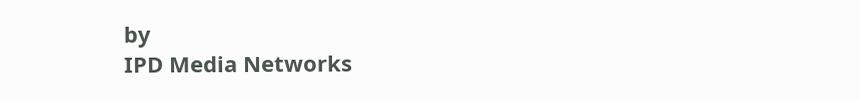by
IPD Media Networks